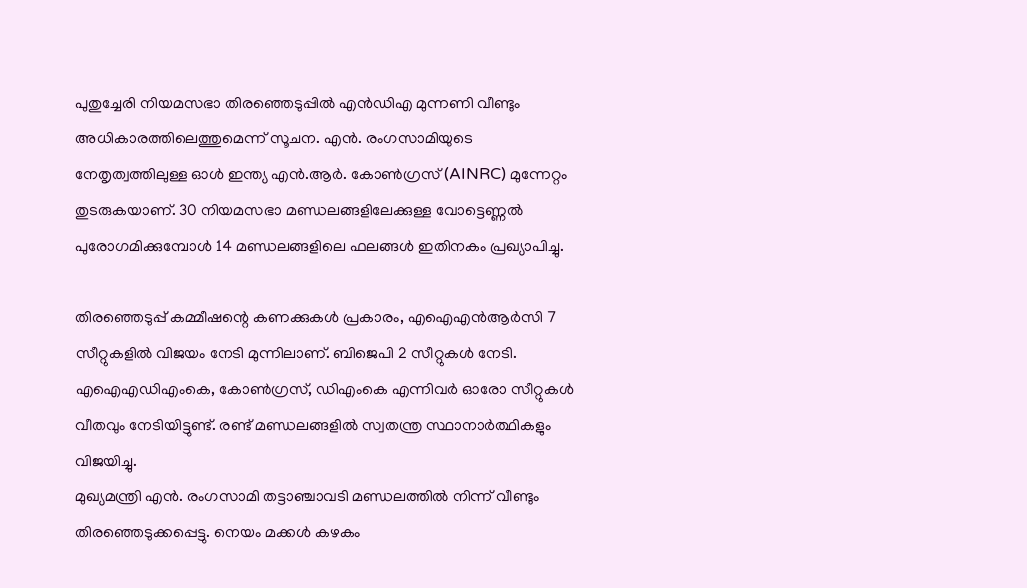പുതുച്ചേരി നിയമസഭാ തിരഞ്ഞെടുപ്പിൽ എൻഡിഎ മുന്നണി വീണ്ടും അധികാരത്തിലെത്തുമെന്ന് സൂചന. എൻ. രംഗസാമിയുടെ നേതൃത്വത്തിലുള്ള ഓൾ ഇന്ത്യ എൻ.ആർ. കോൺഗ്രസ് (AINRC) മുന്നേറ്റം തുടരുകയാണ്. 30 നിയമസഭാ മണ്ഡലങ്ങളിലേക്കുള്ള വോട്ടെണ്ണൽ പുരോഗമിക്കുമ്പോൾ 14 മണ്ഡലങ്ങളിലെ ഫലങ്ങൾ ഇതിനകം പ്രഖ്യാപിച്ചു.

തിരഞ്ഞെടുപ്പ് കമ്മീഷന്റെ കണക്കുകൾ പ്രകാരം, എഐഎൻആർസി 7 സീറ്റുകളിൽ വിജയം നേടി മുന്നിലാണ്. ബിജെപി 2 സീറ്റുകൾ നേടി. എഐഎഡിഎംകെ, കോൺഗ്രസ്, ഡിഎംകെ എന്നിവർ ഓരോ സീറ്റുകൾ വീതവും നേടിയിട്ടുണ്ട്. രണ്ട് മണ്ഡലങ്ങളിൽ സ്വതന്ത്ര സ്ഥാനാർത്ഥികളും വിജയിച്ചു.
മുഖ്യമന്ത്രി എൻ. രംഗസാമി തട്ടാഞ്ചാവടി മണ്ഡലത്തിൽ നിന്ന് വീണ്ടും തിരഞ്ഞെടുക്കപ്പെട്ടു. നെയം മക്കൾ കഴകം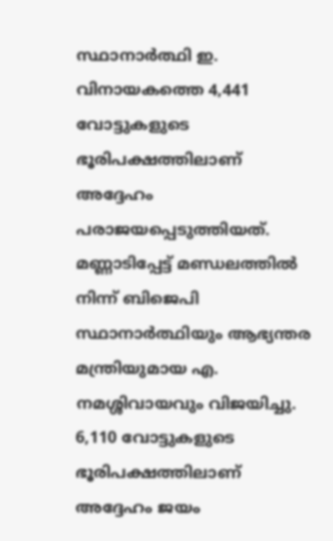സ്ഥാനാർത്ഥി ഇ. വിനായകത്തെ 4,441 വോട്ടുകളുടെ ഭൂരിപക്ഷത്തിലാണ് അദ്ദേഹം പരാജയപ്പെടുത്തിയത്.
മണ്ണാടിപ്പേട്ട് മണ്ഡലത്തിൽ നിന്ന് ബിജെപി സ്ഥാനാർത്ഥിയും ആഭ്യന്തര മന്ത്രിയുമായ എ. നമശ്ശിവായവും വിജയിച്ചു. 6,110 വോട്ടുകളുടെ ഭൂരിപക്ഷത്തിലാണ് അദ്ദേഹം ജയം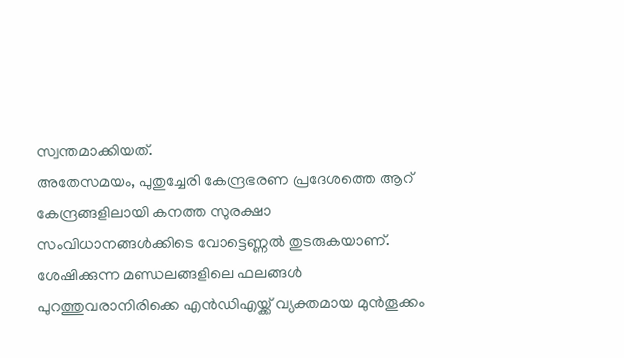സ്വന്തമാക്കിയത്.
അതേസമയം, പുതുച്ചേരി കേന്ദ്രഭരണ പ്രദേശത്തെ ആറ് കേന്ദ്രങ്ങളിലായി കനത്ത സുരക്ഷാ സംവിധാനങ്ങൾക്കിടെ വോട്ടെണ്ണൽ തുടരുകയാണ്. ശേഷിക്കുന്ന മണ്ഡലങ്ങളിലെ ഫലങ്ങൾ പുറത്തുവരാനിരിക്കെ എൻഡിഎയ്ക്ക് വ്യക്തമായ മുൻതൂക്കം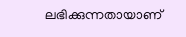ലഭിക്കുന്നതായാണ്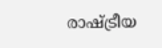രാഷ്ട്രീയ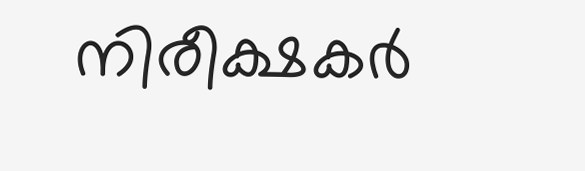നിരീക്ഷകർ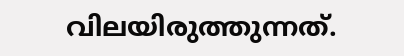വിലയിരുത്തുന്നത്.